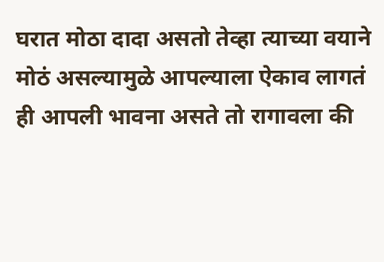घरात मोठा दादा असतो तेव्हा त्याच्या वयाने मोठं असल्यामुळे आपल्याला ऐकाव लागतं ही आपली भावना असते तो रागावला की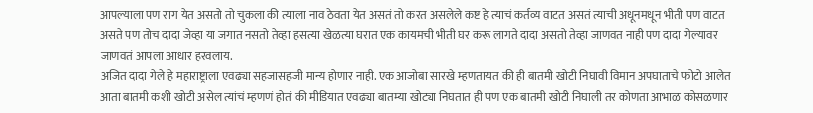आपल्याला पण राग येत असतो तो चुकला की त्याला नाव ठेवता येत असतं तो करत असलेले कष्ट हे त्याचं कर्तव्य वाटत असतं त्याची अधूनमधून भीती पण वाटत असते पण तोच दादा जेव्हा या जगात नसतो तेव्हा हसत्या खेळत्या घरात एक कायमची भीती घर करू लागते दादा असतो तेव्हा जाणवत नाही पण दादा गेल्यावर जाणवतं आपला आधार हरवलाय.
अजित दादा गेले हे महाराष्ट्राला एवढ्या सहजासहजी मान्य होणार नाही. एक आजोबा सारखे म्हणतायत की ही बातमी खोटी निघावी विमान अपघाताचे फोटो आलेत आता बातमी कशी खोटी असेल त्यांचं म्हणणं होतं की मीडियात एवढ्या बातम्या खोट्या निघतात ही पण एक बातमी खोटी निघाली तर कोणता आभाळ कोसळणार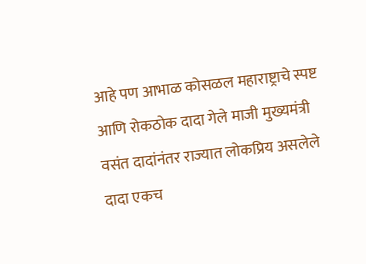आहे पण आभाळ कोसळल महाराष्ट्राचे स्पष्ट आणि रोकठोक दादा गेले माजी मुख्यमंत्री वसंत दादांनंतर राज्यात लोकप्रिय असलेले दादा एकच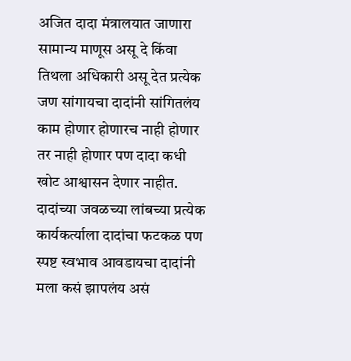अजित दादा मंत्रालयात जाणारा सामान्य माणूस असू दे किंवा तिथला अधिकारी असू देत प्रत्येक जण सांगायचा दादांनी सांगितलंय काम होणार होणारच नाही होणार तर नाही होणार पण दादा कधी खोट आश्वासन देणार नाहीत.
दादांच्या जवळच्या लांबच्या प्रत्येक कार्यकर्त्याला दादांचा फटकळ पण स्पष्ट स्वभाव आवडायचा दादांनी मला कसं झापलंय असं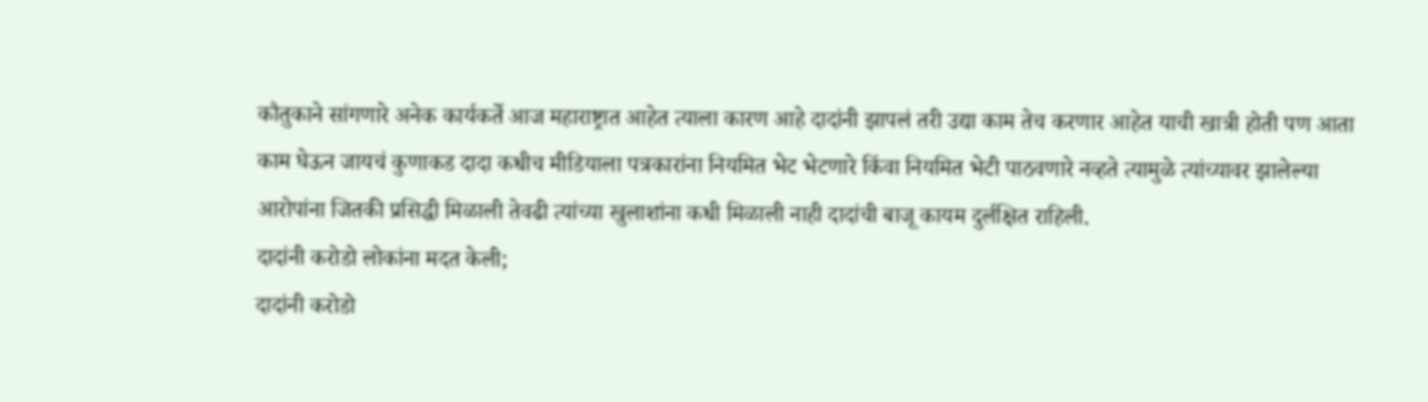कौतुकाने सांगणारे अनेक कार्यकर्ते आज महाराष्ट्रात आहेत त्याला कारण आहे दादांनी झापलं तरी उद्या काम तेच करणार आहेत याची खात्री होती पण आता काम घेऊन जायचं कुणाकड दादा कधीच मीडियाला पत्रकारांना नियमित भेट भेटणारे किंवा नियमित भेटी पाठवणारे नव्हते त्यामुळे त्यांच्यावर झालेल्या आरोपांना जितकी प्रसिद्धी मिळाली तेवढी त्यांच्या खुलाशांना कधी मिळाली नाही दादांची बाजू कायम दुर्लक्षित राहिली.
दादांनी करोडो लोकांना मदत केली;
दादांनी करोडो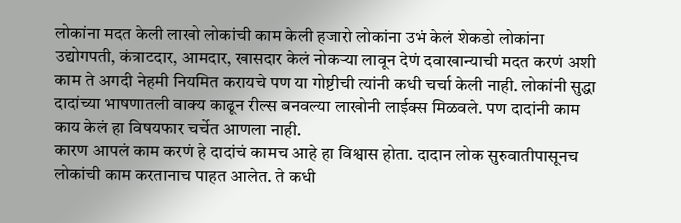लोकांना मदत केली लाखो लोकांची काम केली हजारो लोकांना उभं केलं शेकडो लोकांना उद्योगपती, कंत्राटदार, आमदार, खासदार केलं नोकऱ्या लावून देणं दवाखान्याची मदत करणं अशी काम ते अगदी नेहमी नियमित करायचे पण या गोष्टीची त्यांनी कधी चर्चा केली नाही. लोकांनी सुद्धा दादांच्या भाषणातली वाक्य काढून रील्स बनवल्या लाखोनी लाईक्स मिळवले. पण दादांनी काम काय केलं हा विषयफार चर्चेत आणला नाही.
कारण आपलं काम करणं हे दादांचं कामच आहे हा विश्वास होता. दादान लोक सुरुवातीपासूनच लोकांची काम करतानाच पाहत आलेत. ते कधी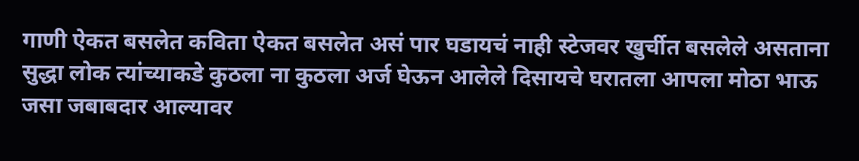गाणी ऐकत बसलेत कविता ऐकत बसलेत असं पार घडायचं नाही स्टेजवर खुर्चीत बसलेले असताना सुद्धा लोक त्यांच्याकडे कुठला ना कुठला अर्ज घेऊन आलेले दिसायचे घरातला आपला मोठा भाऊ जसा जबाबदार आल्यावर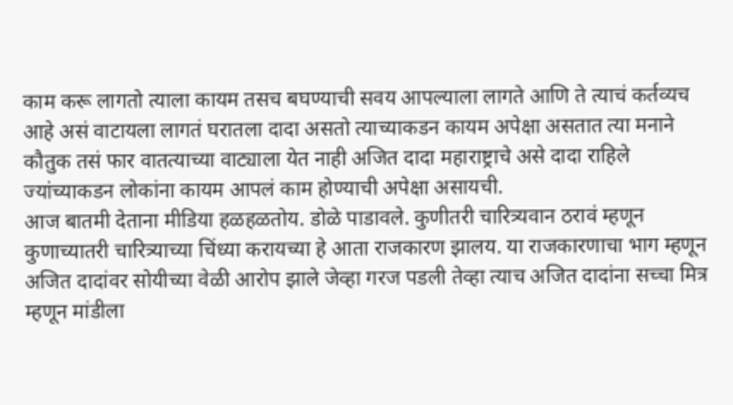काम करू लागतो त्याला कायम तसच बघण्याची सवय आपल्याला लागते आणि ते त्याचं कर्तव्यच आहे असं वाटायला लागतं घरातला दादा असतो त्याच्याकडन कायम अपेक्षा असतात त्या मनाने कौतुक तसं फार वातत्याच्या वाट्याला येत नाही अजित दादा महाराष्ट्राचे असे दादा राहिले ज्यांच्याकडन लोकांना कायम आपलं काम होण्याची अपेक्षा असायची.
आज बातमी देताना मीडिया हळहळतोय. डोळे पाडावले. कुणीतरी चारित्र्यवान ठरावं म्हणून कुणाच्यातरी चारित्र्याच्या चिंध्या करायच्या हे आता राजकारण झालय. या राजकारणाचा भाग म्हणून अजित दादांवर सोयीच्या वेळी आरोप झाले जेव्हा गरज पडली तेव्हा त्याच अजित दादांना सच्चा मित्र म्हणून मांडीला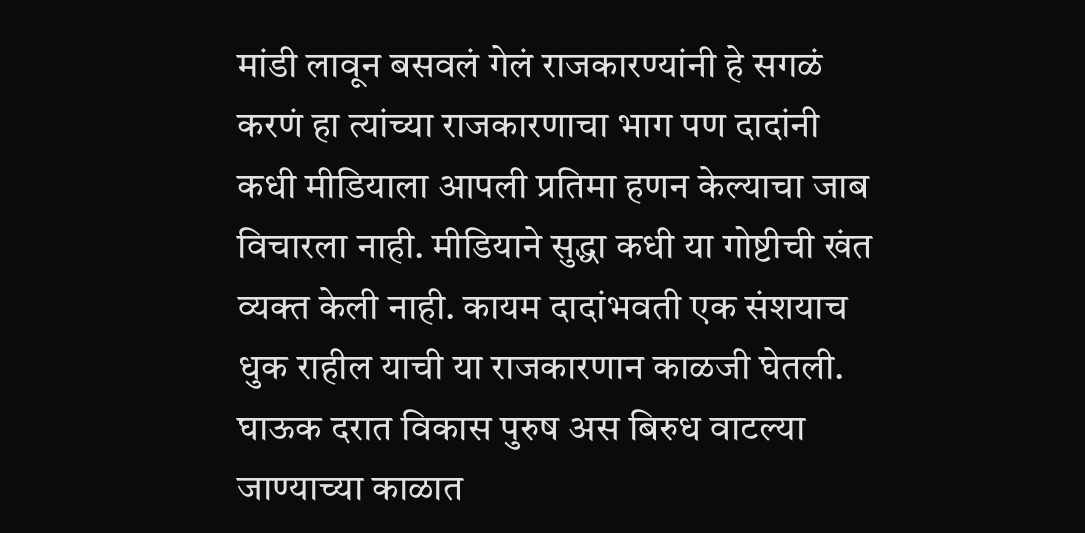मांडी लावून बसवलं गेलं राजकारण्यांनी हे सगळं करणं हा त्यांच्या राजकारणाचा भाग पण दादांनी कधी मीडियाला आपली प्रतिमा हणन केल्याचा जाब विचारला नाही. मीडियाने सुद्धा कधी या गोष्टीची खंत व्यक्त केली नाही. कायम दादांभवती एक संशयाच धुक राहील याची या राजकारणान काळजी घेतली. घाऊक दरात विकास पुरुष अस बिरुध वाटल्या जाण्याच्या काळात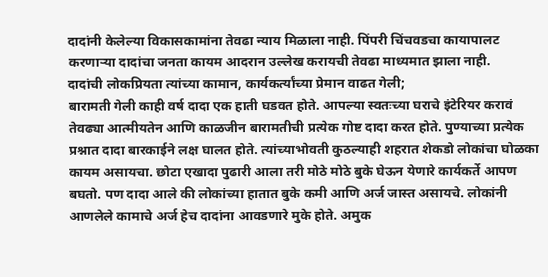दादांनी केलेल्या विकासकामांना तेवढा न्याय मिळाला नाही. पिंपरी चिंचवडचा कायापालट करणाऱ्या दादांचा जनता कायम आदरान उल्लेख करायची तेवढा माध्यमात झाला नाही.
दादांची लोकप्रियता त्यांच्या कामान, कार्यकर्त्यांच्या प्रेमान वाढत गेली;
बारामती गेली काही वर्ष दादा एक हाती घडवत होते. आपल्या स्वतःच्या घराचे इंटेरियर करावं तेवढ्या आत्मीयतेन आणि काळजीन बारामतीची प्रत्येक गोष्ट दादा करत होते. पुण्याच्या प्रत्येक प्रश्नात दादा बारकाईने लक्ष घालत होते. त्यांच्याभोवती कुठल्याही शहरात शेकडो लोकांचा घोळका कायम असायचा. छोटा एखादा पुढारी आला तरी मोठे मोठे बुके घेऊन येणारे कार्यकर्ते आपण बघतो. पण दादा आले की लोकांच्या हातात बुके कमी आणि अर्ज जास्त असायचे. लोकांनी आणलेले कामाचे अर्ज हेच दादांना आवडणारे मुके होते. अमुक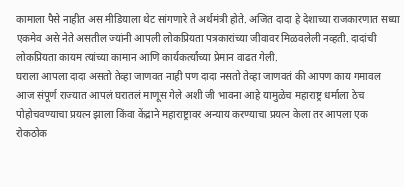कामाला पैसे नाहीत अस मीडियाला थेट सांगणारे ते अर्थमंत्री होते. अजित दादा हे देशाच्या राजकारणात सध्या एकमेव असे नेते असतील ज्यांनी आपली लोकप्रियता पत्रकारांच्या जीवावर मिळवलेली नव्हती. दादांची लोकप्रियता कायम त्यांच्या कामान आणि कार्यकर्त्यांच्या प्रेमान वाढत गेली.
घराला आपला दादा असतो तेव्हा जाणवत नाही पण दादा नसतो तेव्हा जाणवतं की आपण काय गमावल आज संपूर्ण राज्यात आपलं घरातलं माणूस गेले अशी जी भावना आहे यामुळेच महाराष्ट्र धर्माला ठेच पोहोचवण्याचा प्रयत्न झाला किंवा केंद्राने महाराष्ट्रावर अन्याय करण्याचा प्रयत्न केला तर आपला एक रोकठोक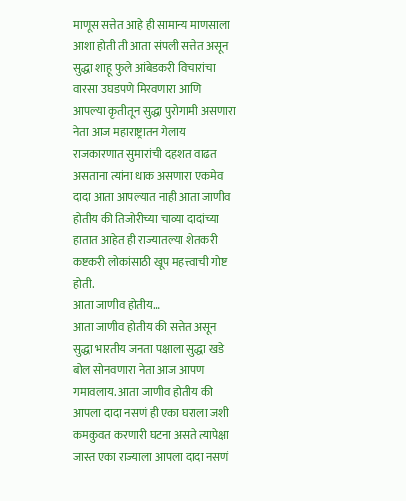माणूस सत्तेत आहे ही सामान्य माणसाला आशा होती ती आता संपली सत्तेत असून सुद्धा शाहू फुले आंबेडकरी विचारांचा वारसा उघडपणे मिरवणारा आणि आपल्या कृतीतून सुद्धा पुरोगामी असणारा नेता आज महाराष्ट्रातन गेलाय राजकारणात सुमारांची दहशत वाढत असताना त्यांना धाक असणारा एकमेव दादा आता आपल्यात नाही आता जाणीव होतीय की तिजोरीच्या चाव्या दादांच्या हातात आहेत ही राज्यातल्या शेतकरी कष्टकरी लोकांसाठी खूप महत्त्वाची गोष्ट होती.
आता जाणीव होतीय…
आता जाणीव होतीय की सत्तेत असून सुद्धा भारतीय जनता पक्षाला सुद्धा खडे बोल सोनवणारा नेता आज आपण गमावलाय. आता जाणीव होतीय की आपला दादा नसणं ही एका घराला जशी कमकुवत करणारी घटना असते त्यापेक्षा जास्त एका राज्याला आपला दादा नसणं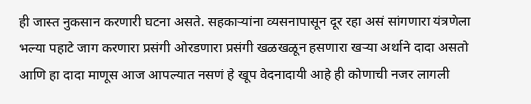ही जास्त नुकसान करणारी घटना असते. सहकाऱ्यांना व्यसनापासून दूर रहा असं सांगणारा यंत्रणेला भल्या पहाटे जाग करणारा प्रसंगी ओरडणारा प्रसंगी खळखळून हसणारा खऱ्या अर्थाने दादा असतो आणि हा दादा माणूस आज आपल्यात नसणं हे खूप वेदनादायी आहे ही कोणाची नजर लागली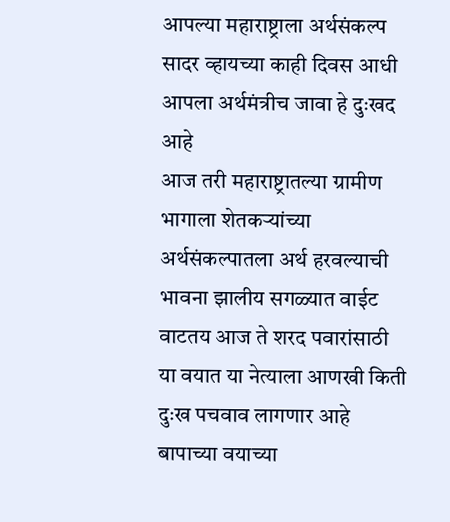आपल्या महाराष्ट्राला अर्थसंकल्प सादर व्हायच्या काही दिवस आधी आपला अर्थमंत्रीच जावा हे दुःखद आहे
आज तरी महाराष्ट्रातल्या ग्रामीण भागाला शेतकऱ्यांच्या अर्थसंकल्पातला अर्थ हरवल्याची भावना झालीय सगळ्यात वाईट वाटतय आज ते शरद पवारांसाठी या वयात या नेत्याला आणखी किती दुःख पचवाव लागणार आहे बापाच्या वयाच्या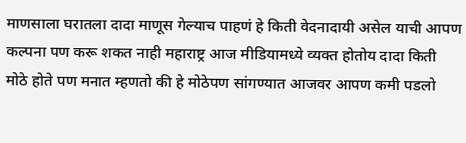माणसाला घरातला दादा माणूस गेल्याच पाहणं हे किती वेदनादायी असेल याची आपण कल्पना पण करू शकत नाही महाराष्ट्र आज मीडियामध्ये व्यक्त होतोय दादा किती मोठे होते पण मनात म्हणतो की हे मोठेपण सांगण्यात आजवर आपण कमी पडलो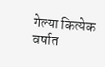गेल्या कित्येक वर्षात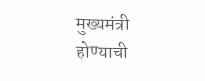मुख्यमंत्री होण्याची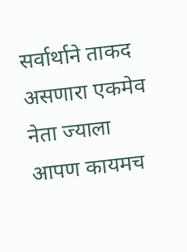सर्वार्थाने ताकद असणारा एकमेव नेता ज्याला आपण कायमच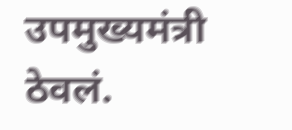उपमुख्यमंत्री ठेवलं.